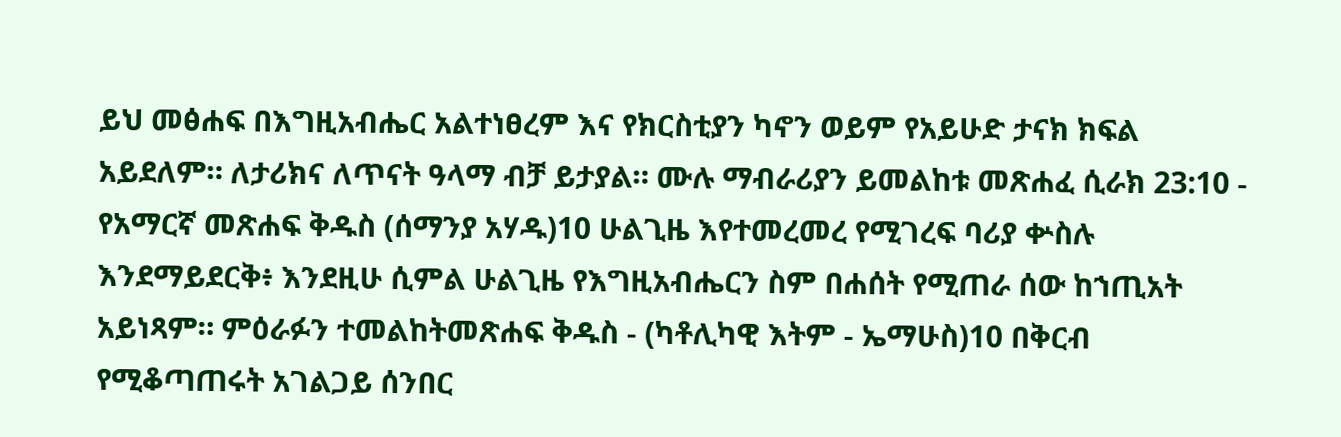ይህ መፅሐፍ በእግዚአብሔር አልተነፀረም እና የክርስቲያን ካኖን ወይም የአይሁድ ታናክ ክፍል አይደለም። ለታሪክና ለጥናት ዓላማ ብቻ ይታያል። ሙሉ ማብራሪያን ይመልከቱ መጽሐፈ ሲራክ 23:10 - የአማርኛ መጽሐፍ ቅዱስ (ሰማንያ አሃዱ)10 ሁልጊዜ እየተመረመረ የሚገረፍ ባሪያ ቍስሉ እንደማይደርቅ፥ እንደዚሁ ሲምል ሁልጊዜ የእግዚአብሔርን ስም በሐሰት የሚጠራ ሰው ከኀጢአት አይነጻም። ምዕራፉን ተመልከትመጽሐፍ ቅዱስ - (ካቶሊካዊ እትም - ኤማሁስ)10 በቅርብ የሚቆጣጠሩት አገልጋይ ሰንበር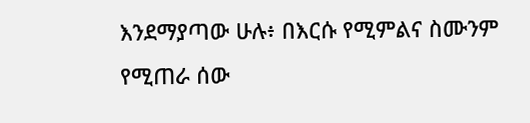እንደማያጣው ሁሉ፥ በእርሱ የሚምልና ስሙንም የሚጠራ ሰው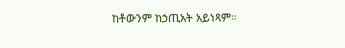ከቶውንም ከኃጢአት አይነጻም።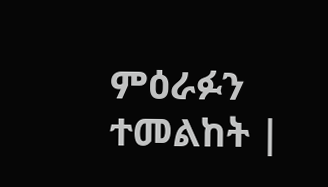ምዕራፉን ተመልከት |